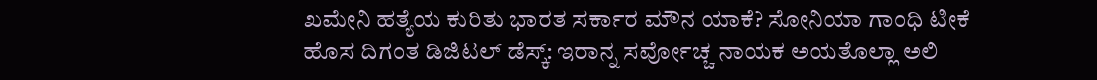ಖಮೇನಿ ಹತ್ಯೆಯ ಕುರಿತು ಭಾರತ ಸರ್ಕಾರ ಮೌನ ಯಾಕೆ? ಸೋನಿಯಾ ಗಾಂಧಿ ಟೀಕೆ
ಹೊಸ ದಿಗಂತ ಡಿಜಿಟಲ್ ಡೆಸ್ಕ್: ಇರಾನ್ನ ಸರ್ವೋಚ್ಚ ನಾಯಕ ಅಯತೊಲ್ಲಾ ಅಲಿ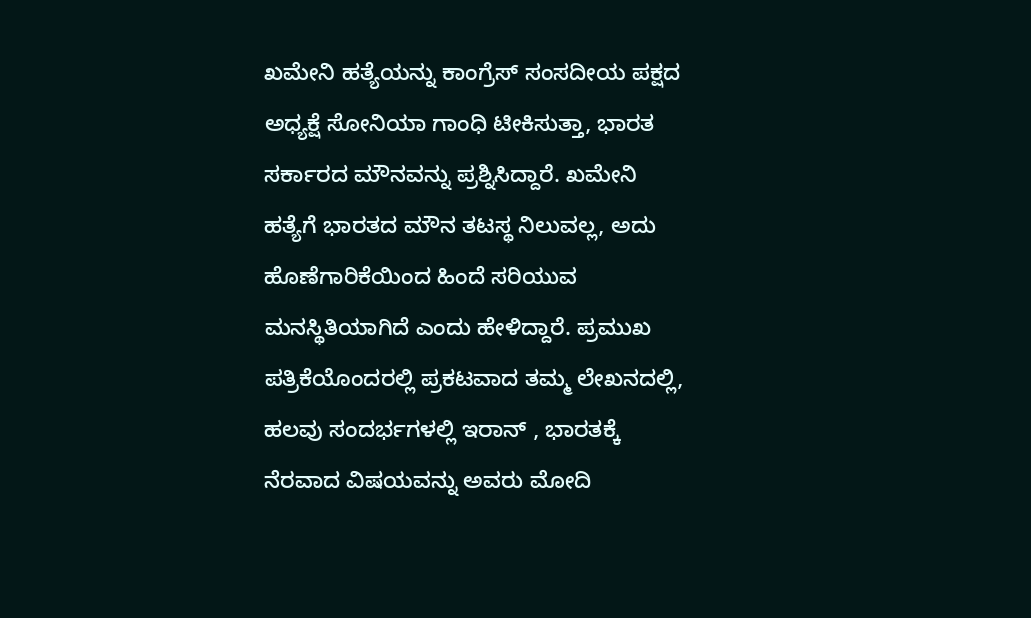ಖಮೇನಿ ಹತ್ಯೆಯನ್ನು ಕಾಂಗ್ರೆಸ್ ಸಂಸದೀಯ ಪಕ್ಷದ ಅಧ್ಯಕ್ಷೆ ಸೋನಿಯಾ ಗಾಂಧಿ ಟೀಕಿಸುತ್ತಾ, ಭಾರತ ಸರ್ಕಾರದ ಮೌನವನ್ನು ಪ್ರಶ್ನಿಸಿದ್ದಾರೆ. ಖಮೇನಿ ಹತ್ಯೆಗೆ ಭಾರತದ ಮೌನ ತಟಸ್ಥ ನಿಲುವಲ್ಲ, ಅದು ಹೊಣೆಗಾರಿಕೆಯಿಂದ ಹಿಂದೆ ಸರಿಯುವ ಮನಸ್ಥಿತಿಯಾಗಿದೆ ಎಂದು ಹೇಳಿದ್ದಾರೆ. ಪ್ರಮುಖ ಪತ್ರಿಕೆಯೊಂದರಲ್ಲಿ ಪ್ರಕಟವಾದ ತಮ್ಮ ಲೇಖನದಲ್ಲಿ, ಹಲವು ಸಂದರ್ಭಗಳಲ್ಲಿ ಇರಾನ್ , ಭಾರತಕ್ಕೆ ನೆರವಾದ ವಿಷಯವನ್ನು ಅವರು ಮೋದಿ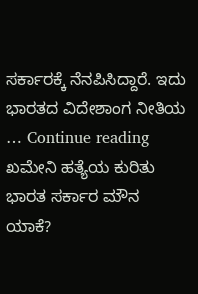ಸರ್ಕಾರಕ್ಕೆ ನೆನಪಿಸಿದ್ದಾರೆ. ಇದು ಭಾರತದ ವಿದೇಶಾಂಗ ನೀತಿಯ … Continue reading ಖಮೇನಿ ಹತ್ಯೆಯ ಕುರಿತು ಭಾರತ ಸರ್ಕಾರ ಮೌನ ಯಾಕೆ?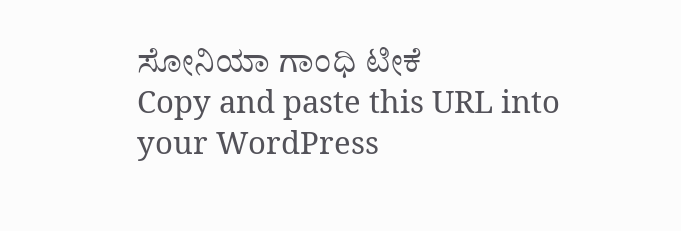ಸೋನಿಯಾ ಗಾಂಧಿ ಟೀಕೆ
Copy and paste this URL into your WordPress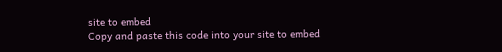site to embed
Copy and paste this code into your site to embed